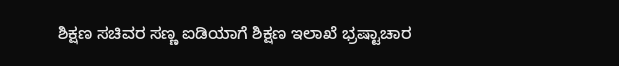ಶಿಕ್ಷಣ ಸಚಿವರ ಸಣ್ಣ ಐಡಿಯಾಗೆ ಶಿಕ್ಷಣ ಇಲಾಖೆ ಭ್ರಷ್ಟಾಚಾರ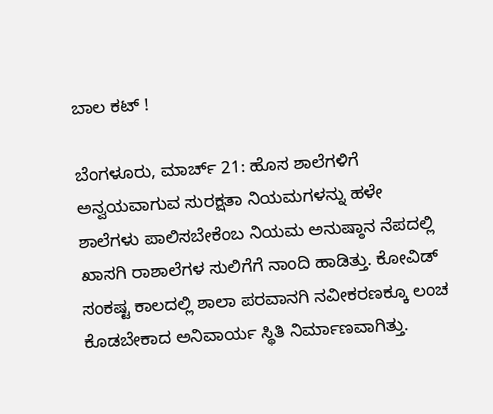ಬಾಲ ಕಟ್ !

ಬೆಂಗಳೂರು, ಮಾರ್ಚ್‌ 21: ಹೊಸ ಶಾಲೆಗಳಿಗೆ ಅನ್ವಯವಾಗುವ ಸುರಕ್ಷತಾ ನಿಯಮಗಳನ್ನು ಹಳೇ ಶಾಲೆಗಳು ಪಾಲಿಸಬೇಕೆಂಬ ನಿಯಮ ಅನುಷ್ಠಾನ ನೆಪದಲ್ಲಿ ಖಾಸಗಿ ರಾಶಾಲೆಗಳ ಸುಲಿಗೆಗೆ ನಾಂದಿ ಹಾಡಿತ್ತು. ಕೋವಿಡ್ ಸಂಕಷ್ಟ ಕಾಲದಲ್ಲಿ ಶಾಲಾ ಪರವಾನಗಿ ನವೀಕರಣಕ್ಕೂ ಲಂಚ ಕೊಡಬೇಕಾದ ಅನಿವಾರ್ಯ ಸ್ಥಿತಿ ನಿರ್ಮಾಣವಾಗಿತ್ತು.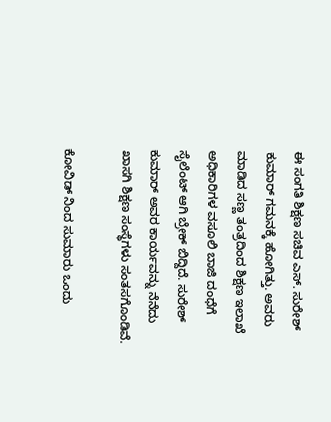ಈ ಸಂಗತಿ ಶಿಕ್ಷಣ ಸಚಿವ ಎಸ್. ಸುರೇಶ್ ಕುಮಾರ್ ಗಮನಕ್ಕೆ ಹೋಗಿತ್ತು. ಅವರು ಮಾಡಿದ ಸಣ್ಣ ತಂತ್ರದಿಂದ ಶಿಕ್ಷಣ ಇಲಾಖೆ ಅಧಿಕಾರಿಗಳ ವಸೂಲಿ ಬಾಜಿ ದಂಧೆಗೆ ಸೈಲೆಂಟ್ ಆಗಿ ಬ್ರೇಕ್ ಬಿದ್ದಿದೆ. ಸುರೇಶ್ ಕುಮಾರ್ ಅವರ ಕಾರ್ಯವನ್ನು ನೆನೆದು ಖಾಸಗಿ ಶಿಕ್ಷಣ ಸಂಸ್ಥೆಗಳು ಸಂತಸಗೊಂಡಿವೆ.

ಕೋವಿಡ್ ನಿಂದ ಸುಮಾರು ಒಂದು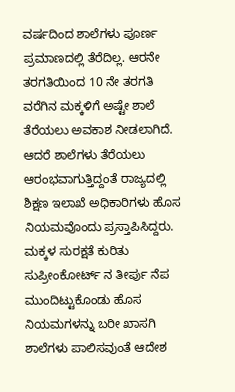ವರ್ಷದಿಂದ ಶಾಲೆಗಳು ಪೂರ್ಣ ಪ್ರಮಾಣದಲ್ಲಿ ತೆರೆದಿಲ್ಲ. ಆರನೇ ತರಗತಿಯಿಂದ 10 ನೇ ತರಗತಿ ವರೆಗಿನ ಮಕ್ಕಳಿಗೆ ಅಷ್ಟೇ ಶಾಲೆ ತೆರೆಯಲು ಅವಕಾಶ ನೀಡಲಾಗಿದೆ. ಆದರೆ ಶಾಲೆಗಳು ತೆರೆಯಲು ಆರಂಭವಾಗುತ್ತಿದ್ದಂತೆ ರಾಜ್ಯದಲ್ಲಿ ಶಿಕ್ಷಣ ಇಲಾಖೆ ಅಧಿಕಾರಿಗಳು ಹೊಸ ನಿಯಮವೊಂದು ಪ್ರಸ್ತಾಪಿಸಿದ್ದರು. ಮಕ್ಕಳ ಸುರಕ್ಷತೆ ಕುರಿತು ಸುಪ್ರೀಂಕೋರ್ಟ್ ನ ತೀರ್ಪು ನೆಪ ಮುಂದಿಟ್ಟುಕೊಂಡು ಹೊಸ ನಿಯಮಗಳನ್ನು ಬರೀ ಖಾಸಗಿ ಶಾಲೆಗಳು ಪಾಲಿಸವುಂತೆ ಆದೇಶ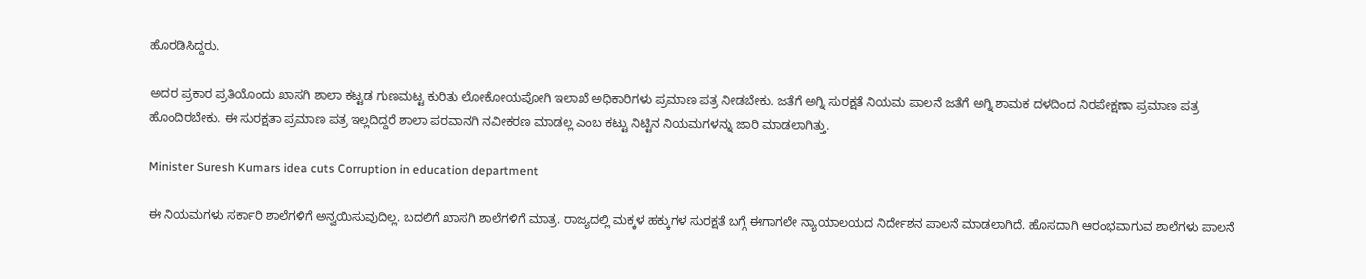ಹೊರಡಿಸಿದ್ದರು.

ಅದರ ಪ್ರಕಾರ ಪ್ರತಿಯೊಂದು ಖಾಸಗಿ ಶಾಲಾ ಕಟ್ಟಡ ಗುಣಮಟ್ಟ ಕುರಿತು ಲೋಕೋಯಪೋಗಿ ಇಲಾಖೆ ಅಧಿಕಾರಿಗಳು ಪ್ರಮಾಣ ಪತ್ರ ನೀಡಬೇಕು. ಜತೆಗೆ ಅಗ್ನಿ ಸುರಕ್ಷತೆ ನಿಯಮ ಪಾಲನೆ ಜತೆಗೆ ಅಗ್ನಿ ಶಾಮಕ ದಳದಿಂದ ನಿರಪೇಕ್ಷಣಾ ಪ್ರಮಾಣ ಪತ್ರ ಹೊಂದಿರಬೇಕು. ಈ ಸುರಕ್ಷತಾ ಪ್ರಮಾಣ ಪತ್ರ ಇಲ್ಲದಿದ್ದರೆ ಶಾಲಾ ಪರವಾನಗಿ ನವೀಕರಣ ಮಾಡಲ್ಲ ಎಂಬ ಕಟ್ಟು ನಿಟ್ಟಿನ ನಿಯಮಗಳನ್ನು ಜಾರಿ ಮಾಡಲಾಗಿತ್ತು.

Minister Suresh Kumars idea cuts Corruption in education department

ಈ ನಿಯಮಗಳು ಸರ್ಕಾರಿ ಶಾಲೆಗಳಿಗೆ ಅನ್ವಯಿಸುವುದಿಲ್ಲ. ಬದಲಿಗೆ ಖಾಸಗಿ ಶಾಲೆಗಳಿಗೆ ಮಾತ್ರ. ರಾಜ್ಯದಲ್ಲಿ ಮಕ್ಕಳ ಹಕ್ಕುಗಳ ಸುರಕ್ಷತೆ ಬಗ್ಗೆ ಈಗಾಗಲೇ ನ್ಯಾಯಾಲಯದ ನಿರ್ದೇಶನ ಪಾಲನೆ ಮಾಡಲಾಗಿದೆ. ಹೊಸದಾಗಿ ಆರಂಭವಾಗುವ ಶಾಲೆಗಳು ಪಾಲನೆ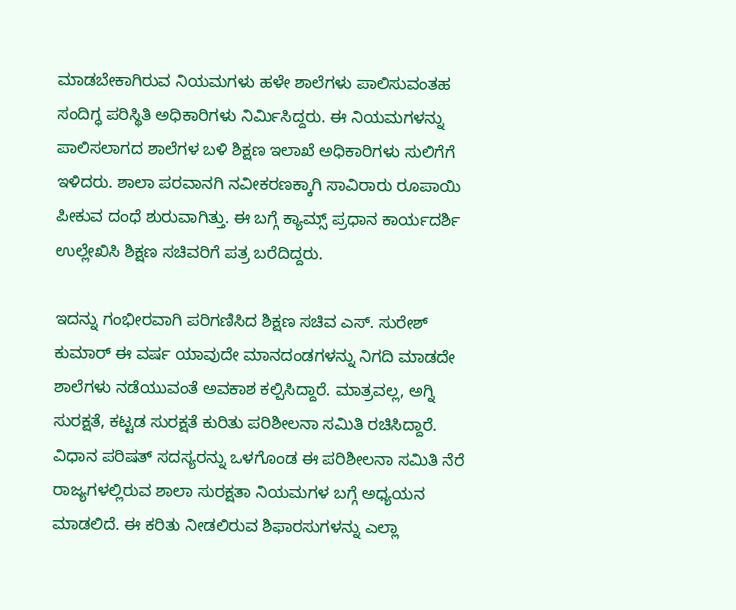ಮಾಡಬೇಕಾಗಿರುವ ನಿಯಮಗಳು ಹಳೇ ಶಾಲೆಗಳು ಪಾಲಿಸುವಂತಹ ಸಂದಿಗ್ಧ ಪರಿಸ್ಥಿತಿ ಅಧಿಕಾರಿಗಳು ನಿರ್ಮಿಸಿದ್ದರು. ಈ ನಿಯಮಗಳನ್ನು ಪಾಲಿಸಲಾಗದ ಶಾಲೆಗಳ ಬಳಿ ಶಿಕ್ಷಣ ಇಲಾಖೆ ಅಧಿಕಾರಿಗಳು ಸುಲಿಗೆಗೆ ಇಳಿದರು. ಶಾಲಾ ಪರವಾನಗಿ ನವೀಕರಣಕ್ಕಾಗಿ ಸಾವಿರಾರು ರೂಪಾಯಿ ಪೀಕುವ ದಂಧೆ ಶುರುವಾಗಿತ್ತು. ಈ ಬಗ್ಗೆ ಕ್ಯಾಮ್ಸ್ ಪ್ರಧಾನ ಕಾರ್ಯದರ್ಶಿ ಉಲ್ಲೇಖಿಸಿ ಶಿಕ್ಷಣ ಸಚಿವರಿಗೆ ಪತ್ರ ಬರೆದಿದ್ದರು.

ಇದನ್ನು ಗಂಭೀರವಾಗಿ ಪರಿಗಣಿಸಿದ ಶಿಕ್ಷಣ ಸಚಿವ ಎಸ್. ಸುರೇಶ್ ಕುಮಾರ್ ಈ ವರ್ಷ ಯಾವುದೇ ಮಾನದಂಡಗಳನ್ನು ನಿಗದಿ ಮಾಡದೇ ಶಾಲೆಗಳು ನಡೆಯುವಂತೆ ಅವಕಾಶ ಕಲ್ಪಿಸಿದ್ದಾರೆ. ಮಾತ್ರವಲ್ಲ, ಅಗ್ನಿ ಸುರಕ್ಷತೆ, ಕಟ್ಟಡ ಸುರಕ್ಷತೆ ಕುರಿತು ಪರಿಶೀಲನಾ ಸಮಿತಿ ರಚಿಸಿದ್ದಾರೆ. ವಿಧಾನ ಪರಿಷತ್ ಸದಸ್ಯರನ್ನು ಒಳಗೊಂಡ ಈ ಪರಿಶೀಲನಾ ಸಮಿತಿ ನೆರೆ ರಾಜ್ಯಗಳಲ್ಲಿರುವ ಶಾಲಾ ಸುರಕ್ಷತಾ ನಿಯಮಗಳ ಬಗ್ಗೆ ಅಧ್ಯಯನ ಮಾಡಲಿದೆ. ಈ ಕರಿತು ನೀಡಲಿರುವ ಶಿಫಾರಸುಗಳನ್ನು ಎಲ್ಲಾ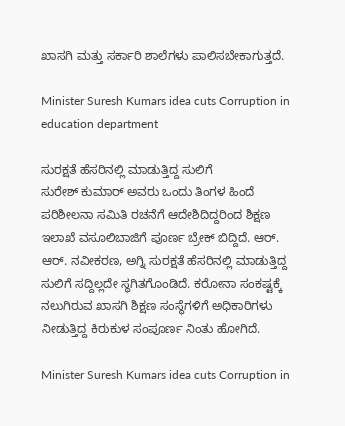ಖಾಸಗಿ ಮತ್ತು ಸರ್ಕಾರಿ ಶಾಲೆಗಳು ಪಾಲಿಸಬೇಕಾಗುತ್ತದೆ.

Minister Suresh Kumars idea cuts Corruption in education department

ಸುರಕ್ಷತೆ ಹೆಸರಿನಲ್ಲಿ ಮಾಡುತ್ತಿದ್ದ ಸುಲಿಗೆ
ಸುರೇಶ್ ಕುಮಾರ್ ಅವರು ಒಂದು ತಿಂಗಳ ಹಿಂದೆ ಪರಿಶೀಲನಾ ಸಮಿತಿ ರಚನೆಗೆ ಆದೇಶಿದಿದ್ದರಿಂದ ಶಿಕ್ಷಣ ಇಲಾಖೆ ವಸೂಲಿಬಾಜಿಗೆ ಪೂರ್ಣ ಬ್ರೇಕ್ ಬಿದ್ದಿದೆ. ಆರ್‌. ಆರ್. ನವೀಕರಣ, ಅಗ್ನಿ ಸುರಕ್ಷತೆ ಹೆಸರಿನಲ್ಲಿ ಮಾಡುತ್ತಿದ್ದ ಸುಲಿಗೆ ಸದ್ದಿಲ್ಲದೇ ಸ್ಥಗಿತಗೊಂಡಿದೆ. ಕರೋನಾ ಸಂಕಷ್ಟಕ್ಕೆ ನಲುಗಿರುವ ಖಾಸಗಿ ಶಿಕ್ಷಣ ಸಂಸ್ಥೆಗಳಿಗೆ ಅಧಿಕಾರಿಗಳು ನೀಡುತ್ತಿದ್ದ ಕಿರುಕುಳ ಸಂಪೂರ್ಣ ನಿಂತು ಹೋಗಿದೆ.

Minister Suresh Kumars idea cuts Corruption in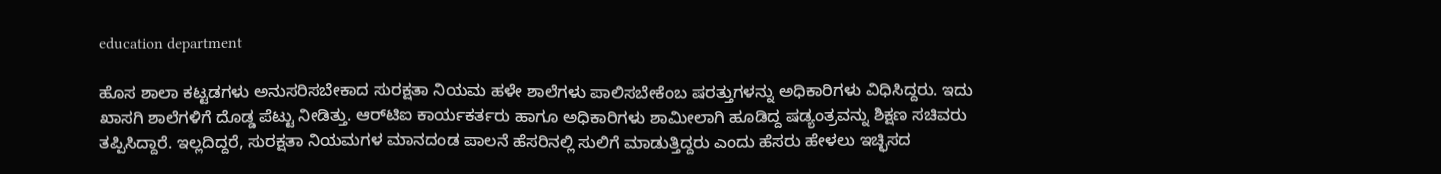education department

ಹೊಸ ಶಾಲಾ ಕಟ್ಟಡಗಳು ಅನುಸರಿಸಬೇಕಾದ ಸುರಕ್ಷತಾ ನಿಯಮ ಹಳೇ ಶಾಲೆಗಳು ಪಾಲಿಸಬೇಕೆಂಬ ಷರತ್ತುಗಳನ್ನು ಅಧಿಕಾರಿಗಳು ವಿಧಿಸಿದ್ದರು. ಇದು ಖಾಸಗಿ ಶಾಲೆಗಳಿಗೆ ದೊಡ್ಡ ಪೆಟ್ಟು ನೀಡಿತ್ತು. ಆರ್‌ಟಿಐ ಕಾರ್ಯಕರ್ತರು ಹಾಗೂ ಅಧಿಕಾರಿಗಳು ಶಾಮೀಲಾಗಿ ಹೂಡಿದ್ದ ಷಡ್ಯಂತ್ರವನ್ನು ಶಿಕ್ಷಣ ಸಚಿವರು ತಪ್ಪಿಸಿದ್ದಾರೆ. ಇಲ್ಲದಿದ್ದರೆ, ಸುರಕ್ಷತಾ ನಿಯಮಗಳ ಮಾನದಂಡ ಪಾಲನೆ ಹೆಸರಿನಲ್ಲಿ ಸುಲಿಗೆ ಮಾಡುತ್ತಿದ್ದರು ಎಂದು ಹೆಸರು ಹೇಳಲು ಇಚ್ಛಿಸದ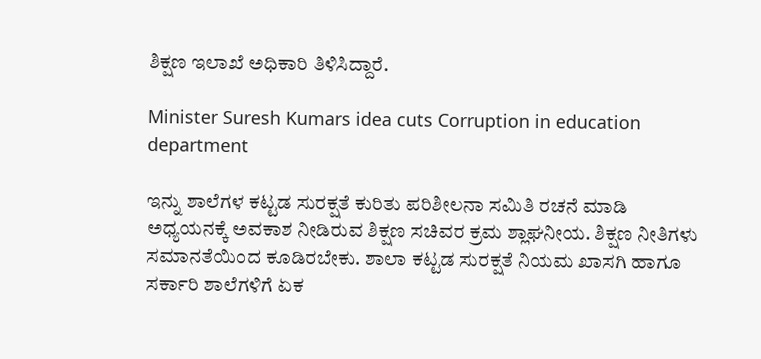ಶಿಕ್ಷಣ ಇಲಾಖೆ ಅಧಿಕಾರಿ ತಿಳಿಸಿದ್ದಾರೆ.

Minister Suresh Kumars idea cuts Corruption in education department

ಇನ್ನು ಶಾಲೆಗಳ ಕಟ್ಟಡ ಸುರಕ್ಷತೆ ಕುರಿತು ಪರಿಶೀಲನಾ ಸಮಿತಿ ರಚನೆ ಮಾಡಿ ಅಧ್ಯಯನಕ್ಕೆ ಅವಕಾಶ ನೀಡಿರುವ ಶಿಕ್ಷಣ ಸಚಿವರ ಕ್ರಮ ಶ್ಲಾಘನೀಯ. ಶಿಕ್ಷಣ ನೀತಿಗಳು ಸಮಾನತೆಯಿಂದ ಕೂಡಿರಬೇಕು. ಶಾಲಾ ಕಟ್ಟಡ ಸುರಕ್ಷತೆ ನಿಯಮ ಖಾಸಗಿ ಹಾಗೂ ಸರ್ಕಾರಿ ಶಾಲೆಗಳಿಗೆ ಏಕ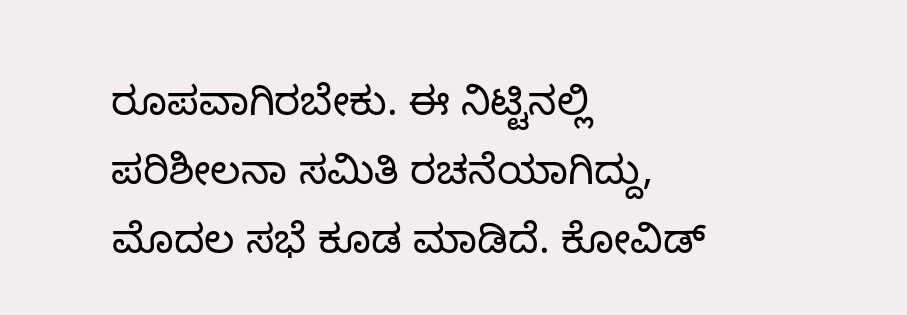ರೂಪವಾಗಿರಬೇಕು. ಈ ನಿಟ್ಟಿನಲ್ಲಿ ಪರಿಶೀಲನಾ ಸಮಿತಿ ರಚನೆಯಾಗಿದ್ದು, ಮೊದಲ ಸಭೆ ಕೂಡ ಮಾಡಿದೆ. ಕೋವಿಡ್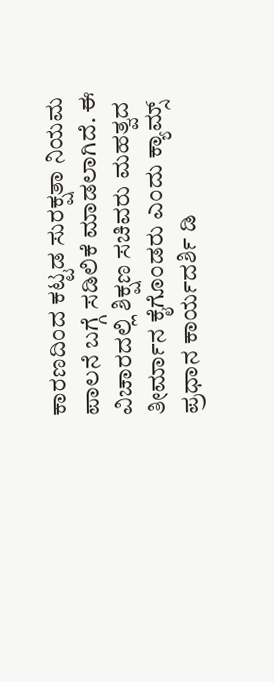ಕಾರಣದಿಂದ ಕಟ್ಟಡ ಸುರಕ್ಷತಾ ನಿಯಮ ಪಾಲನೆ ಬಗ್ಗೆ ಸಡಿಲಿಕೆ ಮಾಡಲಾಗಿದೆ. ಈ ವಿಚಾರದಲ್ಲಿ ಶಿಕ್ಷಣ ಸಚಿವರು ಮಹತ್ವದ ತೀರ್ಮಾನ ಕೈಗೊಂಡರು ಎಂದು ಕ್ಯಾಮ್ಸ್ ಪ್ರಧಾನ ಕಾರ್ಯದರ್ಶಿ ಡಿ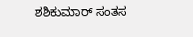ಶಶಿಕುಮಾರ್ ಸಂತಸ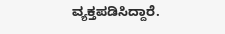ವ್ಯಕ್ತಪಡಿಸಿದ್ದಾರೆ.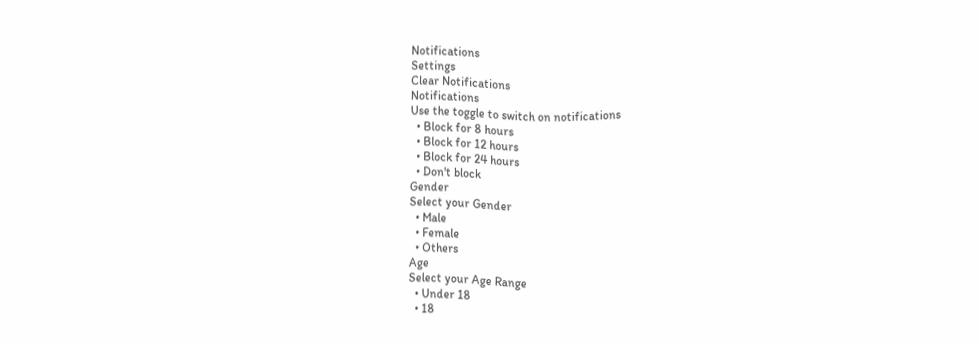Notifications
Settings
Clear Notifications
Notifications
Use the toggle to switch on notifications
  • Block for 8 hours
  • Block for 12 hours
  • Block for 24 hours
  • Don't block
Gender
Select your Gender
  • Male
  • Female
  • Others
Age
Select your Age Range
  • Under 18
  • 18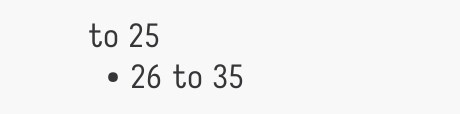to 25
  • 26 to 35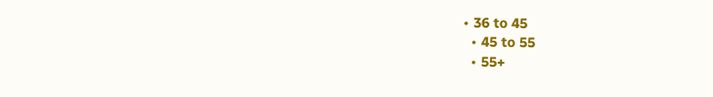• 36 to 45
  • 45 to 55
  • 55+